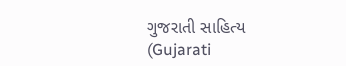ગુજરાતી સાહિત્ય (Gujarati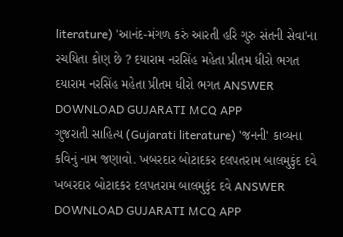literature) 'આનંદ-મંગળ કરું આરતી હરિ ગુરુ સંતની સેવા'ના રચયિતા કોણ છે ? દયારામ નરસિંહ મહેતા પ્રીતમ ધીરો ભગત દયારામ નરસિંહ મહેતા પ્રીતમ ધીરો ભગત ANSWER DOWNLOAD GUJARATI MCQ APP
ગુજરાતી સાહિત્ય (Gujarati literature) 'જનની' કાવ્યના કવિનું નામ જણાવો. ખબરદાર બોટાદકર દલપતરામ બાલમુકુંદ દવે ખબરદાર બોટાદકર દલપતરામ બાલમુકુંદ દવે ANSWER DOWNLOAD GUJARATI MCQ APP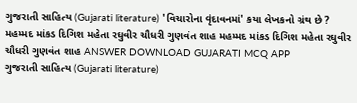ગુજરાતી સાહિત્ય (Gujarati literature) 'વિચારોના વૃંદાવનમાં' કયા લેખકનો ગ્રંથ છે ? મહમ્મદ માંકડ દિગિશ મહેતા રઘુવીર ચૌધરી ગુણવંત શાહ મહમ્મદ માંકડ દિગિશ મહેતા રઘુવીર ચૌધરી ગુણવંત શાહ ANSWER DOWNLOAD GUJARATI MCQ APP
ગુજરાતી સાહિત્ય (Gujarati literature)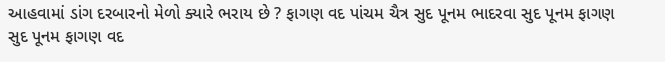આહવામાં ડાંગ દરબારનો મેળો ક્યારે ભરાય છે ? ફાગણ વદ પાંચમ ચૈત્ર સુદ પૂનમ ભાદરવા સુદ પૂનમ ફાગણ સુદ પૂનમ ફાગણ વદ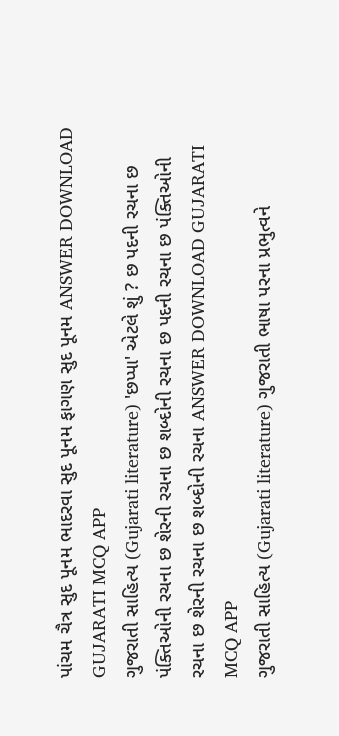પાંચમ ચૈત્ર સુદ પૂનમ ભાદરવા સુદ પૂનમ ફાગણ સુદ પૂનમ ANSWER DOWNLOAD GUJARATI MCQ APP
ગુજરાતી સાહિત્ય (Gujarati literature) 'છપ્પા' એટલે શું ? છ પદની રચના છ પંક્તિઓની રચના છ શેરની રચના છ શબ્દોની રચના છ પદની રચના છ પંક્તિઓની રચના છ શેરની રચના છ શબ્દોની રચના ANSWER DOWNLOAD GUJARATI MCQ APP
ગુજરાતી સાહિત્ય (Gujarati literature) ગુજરાતી ભાષા પરના પ્રભુત્વને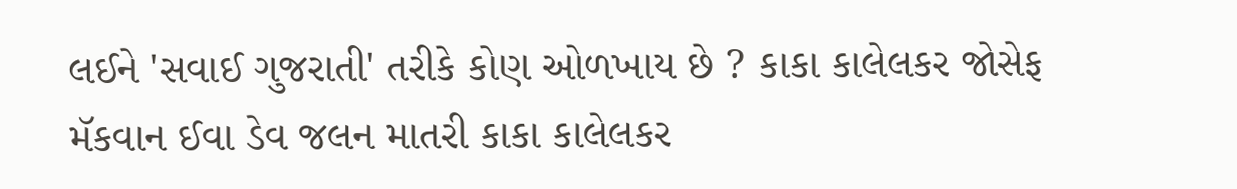લઈને 'સવાઈ ગુજરાતી' તરીકે કોણ ઓળખાય છે ? કાકા કાલેલકર જોસેફ મૅકવાન ઈવા ડેવ જલન માતરી કાકા કાલેલકર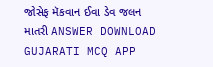જોસેફ મૅકવાન ઈવા ડેવ જલન માતરી ANSWER DOWNLOAD GUJARATI MCQ APP